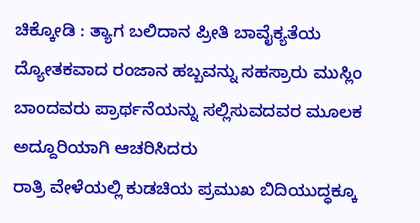ಚಿಕ್ಕೋಡಿ : ತ್ಯಾಗ ಬಲಿದಾನ ಪ್ರೀತಿ ಬಾವೈಕ್ಯತೆಯ ದ್ಯೋತಕವಾದ ರಂಜಾನ ಹಬ್ಬವನ್ನು ಸಹಸ್ರಾರು ಮುಸ್ಲಿಂ ಬಾಂದವರು ಪ್ರಾರ್ಥನೆಯನ್ನು ಸಲ್ಲಿಸುವದವರ ಮೂಲಕ ಅದ್ದೂರಿಯಾಗಿ ಆಚರಿಸಿದರು
ರಾತ್ರಿ ವೇಳೆಯಲ್ಲಿ ಕುಡಚಿಯ ಪ್ರಮುಖ ಬಿದಿಯುದ್ಧಕ್ಕೂ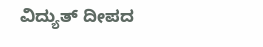ವಿದ್ಯುತ್ ದೀಪದ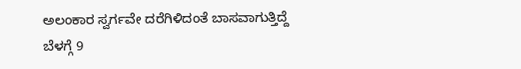ಅಲಂಕಾರ ಸ್ವರ್ಗವೇ ದರೆಗಿಳಿದಂತೆ ಬಾಸವಾಗುತ್ತಿದ್ದೆ
ಬೆಳಗ್ಗೆ 9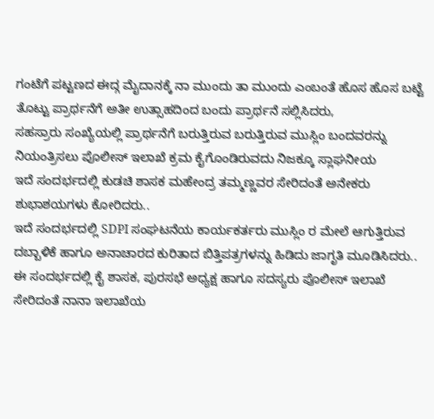ಗಂಟೆಗೆ ಪಟ್ಟಣದ ಈದ್ಗ ಮೈದಾನಕ್ಕೆ ನಾ ಮುಂದು ತಾ ಮುಂದು ಎಂಬಂತೆ ಹೊಸ ಹೊಸ ಬಟ್ಟೆ ತೊಟ್ಟು ಪ್ರಾರ್ಥನೆಗೆ ಅತೀ ಉತ್ಸಾಹದಿಂದ ಬಂದು ಪ್ರಾರ್ಥನೆ ಸಲ್ಲಿಸಿದರು,
ಸಹಸ್ರಾರು ಸಂಖ್ಯೆಯಲ್ಲಿ ಪ್ರಾರ್ಥನೆಗೆ ಬರುತ್ತಿರುವ ಬರುತ್ತಿರುವ ಮುಸ್ಲಿಂ ಬಂದವರನ್ನು ನಿಯಂತ್ರಿಸಲು ಪೊಲೀಸ್ ಇಲಾಖೆ ಕ್ರಮ ಕೈಗೊಂಡಿರುವದು ನಿಜಕ್ಕೂ ಸ್ಲಾಘನೀಯ
ಇದೆ ಸಂದರ್ಭದಲ್ಲಿ ಕುಡಚಿ ಶಾಸಕ ಮಹೇಂದ್ರ ತಮ್ಮಣ್ಣವರ ಸೇರಿದಂತೆ ಅನೇಕರು ಶುಭಾಶಯಗಳು ಕೋರಿದರು..
ಇದೆ ಸಂದರ್ಭದಲ್ಲಿ SDPI ಸಂಘಟನೆಯ ಕಾರ್ಯಕರ್ತರು ಮುಸ್ಲಿಂ ರ ಮೇಲೆ ಆಗುತ್ತಿರುವ ದಬ್ಬಾಳಿಕೆ ಹಾಗೂ ಅನಾಚಾರದ ಕುರಿತಾದ ಬಿತ್ತಿಪತ್ರಗಳನ್ನು ಹಿಡಿದು ಜಾಗೃತಿ ಮೂಡಿಸಿದರು..
ಈ ಸಂದರ್ಭದಲ್ಲಿ ಕೈ ಶಾಸಕ, ಪುರಸಭೆ ಅಧ್ಯಕ್ಷ ಹಾಗೂ ಸದಸ್ಯರು ಪೊಲೀಸ್ ಇಲಾಖೆ ಸೇರಿದಂತೆ ನಾನಾ ಇಲಾಖೆಯ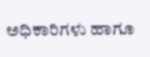ಅಧಿಕಾರಿಗಳು ಹಾಗೂ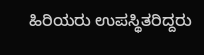ಹಿರಿಯರು ಉಪಸ್ಥಿತರಿದ್ದರು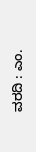ವರದಿ : ಎಂ.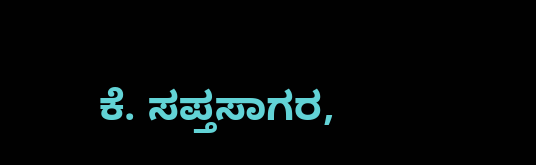ಕೆ. ಸಪ್ತಸಾಗರ,